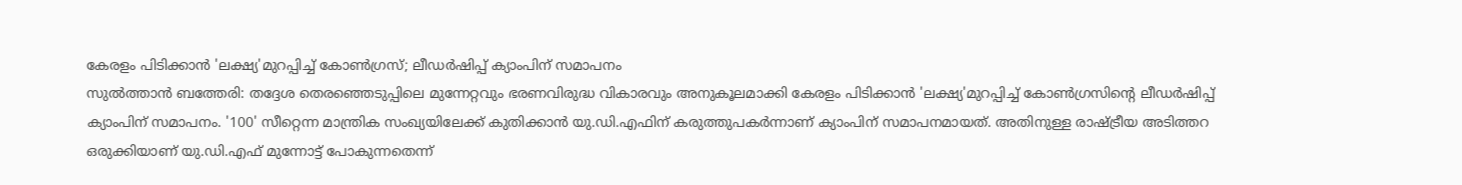കേരളം പിടിക്കാൻ 'ലക്ഷ്യ'മുറപ്പിച്ച് കോൺഗ്രസ്; ലീഡർഷിപ്പ് ക്യാംപിന് സമാപനം
സുൽത്താൻ ബത്തേരി: തദ്ദേശ തെരഞ്ഞെടുപ്പിലെ മുന്നേറ്റവും ഭരണവിരുദ്ധ വികാരവും അനുകൂലമാക്കി കേരളം പിടിക്കാൻ 'ലക്ഷ്യ'മുറപ്പിച്ച് കോൺഗ്രസിന്റെ ലീഡർഷിപ്പ് ക്യാംപിന് സമാപനം. '100' സീറ്റെന്ന മാന്ത്രിക സംഖ്യയിലേക്ക് കുതിക്കാൻ യു.ഡി.എഫിന് കരുത്തുപകർന്നാണ് ക്യാംപിന് സമാപനമായത്. അതിനുള്ള രാഷ്ട്രീയ അടിത്തറ ഒരുക്കിയാണ് യു.ഡി.എഫ് മുന്നോട്ട് പോകുന്നതെന്ന്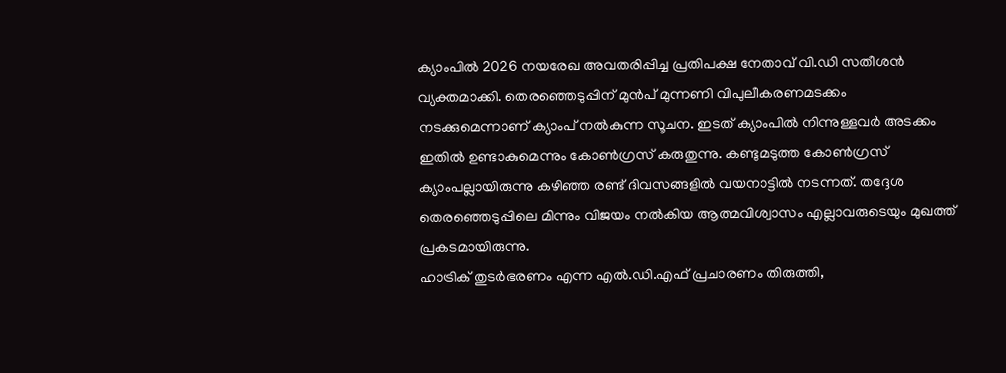ക്യാംപിൽ 2026 നയരേഖ അവതരിപ്പിച്ച പ്രതിപക്ഷ നേതാവ് വി.ഡി സതീശൻ വ്യക്തമാക്കി. തെരഞ്ഞെടുപ്പിന് മുൻപ് മുന്നണി വിപുലീകരണമടക്കം നടക്കുമെന്നാണ് ക്യാംപ് നൽകുന്ന സൂചന. ഇടത് ക്യാംപിൽ നിന്നുള്ളവർ അടക്കം ഇതിൽ ഉണ്ടാകുമെന്നും കോൺഗ്രസ് കരുതുന്നു. കണ്ടുമടുത്ത കോൺഗ്രസ് ക്യാംപല്ലായിരുന്നു കഴിഞ്ഞ രണ്ട് ദിവസങ്ങളിൽ വയനാട്ടിൽ നടന്നത്. തദ്ദേശ തെരഞ്ഞെടുപ്പിലെ മിന്നും വിജയം നൽകിയ ആത്മവിശ്വാസം എല്ലാവരുടെയും മുഖത്ത് പ്രകടമായിരുന്നു.
ഹാട്രിക് തുടർഭരണം എന്ന എൽ.ഡി.എഫ് പ്രചാരണം തിരുത്തി,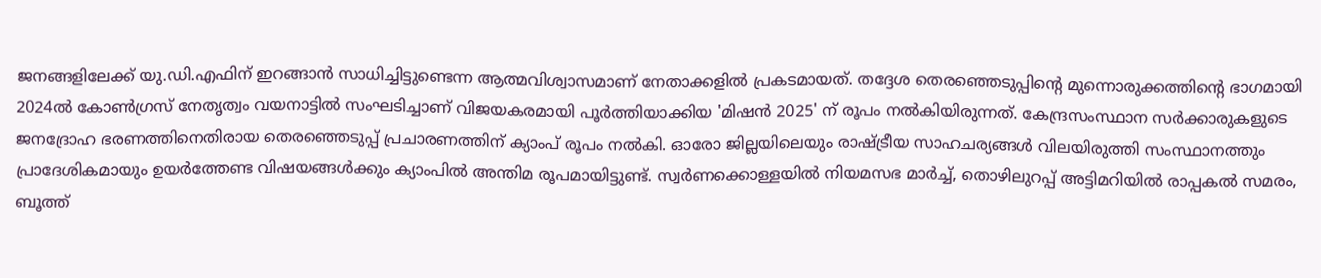ജനങ്ങളിലേക്ക് യു.ഡി.എഫിന് ഇറങ്ങാൻ സാധിച്ചിട്ടുണ്ടെന്ന ആത്മവിശ്വാസമാണ് നേതാക്കളിൽ പ്രകടമായത്. തദ്ദേശ തെരഞ്ഞെടുപ്പിന്റെ മുന്നൊരുക്കത്തിന്റെ ഭാഗമായി 2024ൽ കോൺഗ്രസ് നേതൃത്വം വയനാട്ടിൽ സംഘടിച്ചാണ് വിജയകരമായി പൂർത്തിയാക്കിയ 'മിഷൻ 2025' ന് രൂപം നൽകിയിരുന്നത്. കേന്ദ്രസംസ്ഥാന സർക്കാരുകളുടെ ജനദ്രോഹ ഭരണത്തിനെതിരായ തെരഞ്ഞെടുപ്പ് പ്രചാരണത്തിന് ക്യാംപ് രൂപം നൽകി. ഓരോ ജില്ലയിലെയും രാഷ്ട്രീയ സാഹചര്യങ്ങൾ വിലയിരുത്തി സംസ്ഥാനത്തും പ്രാദേശികമായും ഉയർത്തേണ്ട വിഷയങ്ങൾക്കും ക്യാംപിൽ അന്തിമ രൂപമായിട്ടുണ്ട്. സ്വർണക്കൊള്ളയിൽ നിയമസഭ മാർച്ച്, തൊഴിലുറപ്പ് അട്ടിമറിയിൽ രാപ്പകൽ സമരം, ബൂത്ത്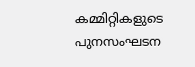കമ്മിറ്റികളുടെ പുനസംഘടന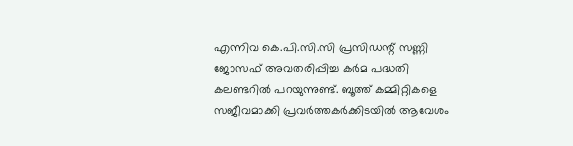എന്നിവ കെ.പി.സി.സി പ്രസിഡന്റ് സണ്ണി ജോസഫ് അവതരിപ്പിച്ച കർമ പദ്ധതി കലണ്ടറിൽ പറയുന്നുണ്ട്. ബൂത്ത് കമ്മിറ്റികളെ സജീവമാക്കി പ്രവർത്തകർക്കിടയിൽ ആവേശം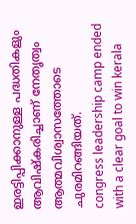ഇരട്ടിപ്പിക്കാനുള്ള പദ്ധതികളും ആവിഷ്കരിച്ചാണ് നേതൃത്വം ആത്മവിശ്വാസത്തോടെ ചുരമിറങ്ങിയത്.
congress leadership camp ended with a clear goal to win kerala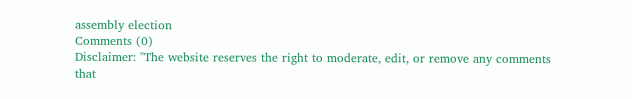assembly election
Comments (0)
Disclaimer: "The website reserves the right to moderate, edit, or remove any comments that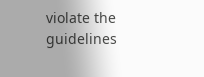violate the guidelines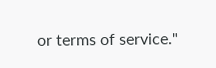or terms of service."